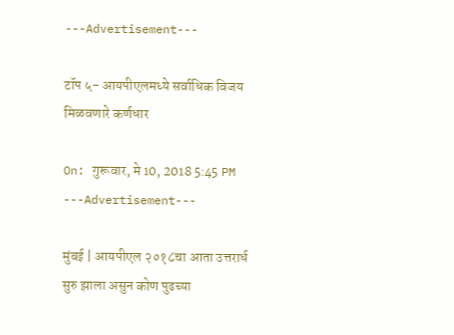---Advertisement---

टॉप ५- आयपीएलमध्ये सर्वाधिक विजय मिळवणारे कर्णधार

On: गुरूवार, मे 10, 2018 5:45 PM
---Advertisement---

मुंबई | आयपीएल २०१८चा आता उत्तरार्ध सुरु झाला असुन कोण पुढच्या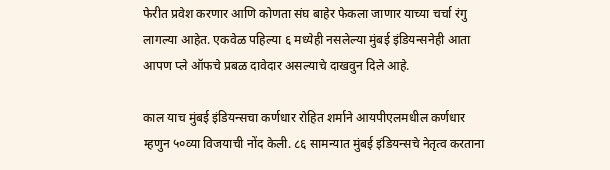फेरीत प्रवेश करणार आणि कोणता संघ बाहेर फेकला जाणार याच्या चर्चा रंगु लागल्या आहेत. एकवेळ पहिल्या ६ मध्येही नसलेल्या मुंबई इंडियन्सनेही आता आपण प्ले ऑफचे प्रबळ दावेदार असल्याचे दाखवुन दिले आहे.

काल याच मुंबई इंडियन्सचा कर्णधार रोहित शर्माने आयपीएलमधील कर्णधार म्हणुन ५०व्या विजयाची नोंद केली. ८६ सामन्यात मुंबई इंडियन्सचे नेतृत्व करताना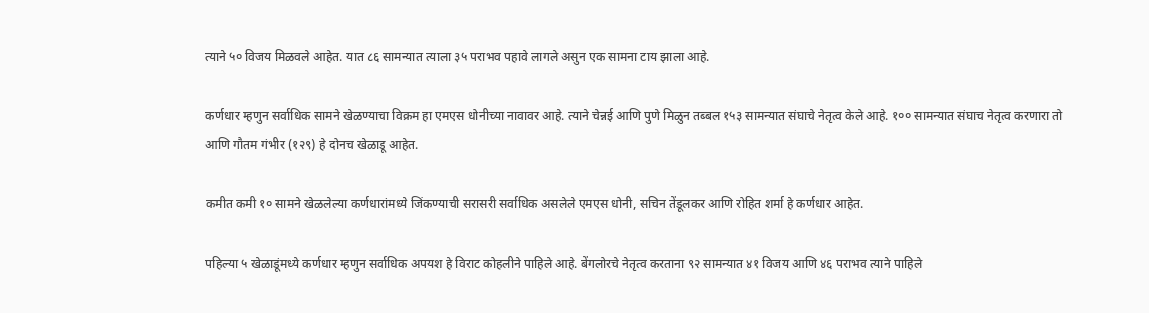त्याने ५० विजय मिळवले आहेत. यात ८६ सामन्यात त्याला ३५ पराभव पहावे लागले असुन एक सामना टाय झाला आहे.

कर्णधार म्हणुन सर्वाधिक सामने खेळण्याचा विक्रम हा एमएस धोनीच्या नावावर आहे. त्याने चेन्नई आणि पुणे मिळुन तब्बल १५३ सामन्यात संघाचे नेतृत्व केले आहे. १०० सामन्यात संघाच नेतृत्व करणारा तो आणि गौतम गंभीर (१२९) हे दोनच खेळाडू आहेत.

कमीत कमी १० सामने खेळलेल्या कर्णधारांमध्ये जिंकण्याची सरासरी सर्वाधिक असलेले एमएस धोनी, सचिन तेंडूलकर आणि रोहित शर्मा हे कर्णधार आहेत.

पहिल्या ५ खेळाडूंमध्ये कर्णधार म्हणुन सर्वाधिक अपयश हे विराट कोहलीने पाहिले आहे. बेंगलोरचे नेतृत्व करताना ९२ सामन्यात ४१ विजय आणि ४६ पराभव त्याने पाहिले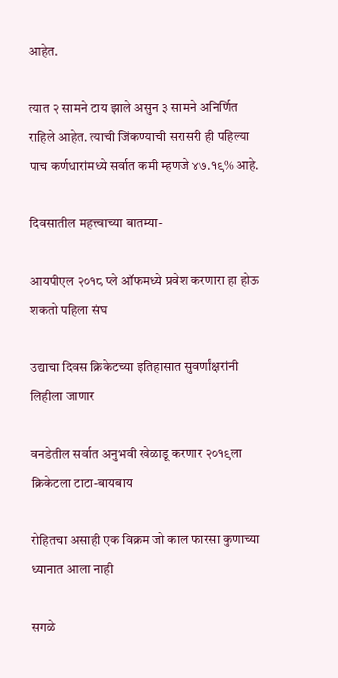आहेत.

त्यात २ सामने टाय झाले असुन ३ सामने अनिर्णित राहिले आहेत. त्याची जिंकण्याची सरासरी ही पहिल्या पाच कर्णधारांमध्ये सर्वात कमी म्हणजे ४७.१९% आहे.

दिवसातील महत्त्वाच्या बातम्या-

आयपीएल २०१८ प्ले ऑफमध्ये प्रवेश करणारा हा होऊ शकतो पहिला संघ

उद्याचा दिवस क्रिकेटच्या इतिहासात सुवर्णांक्षरांनी लिहीला जाणार

वनडेतील सर्वात अनुभवी खेळाडू करणार २०१९ला क्रिकेटला टाटा-बायबाय

रोहितचा असाही एक विक्रम जो काल फारसा कुणाच्या ध्यानात आला नाही

सगळे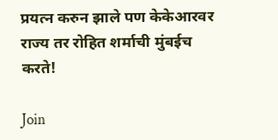प्रयत्न करुन झाले पण केकेआरवर राज्य तर रोहित शर्माची मुंबईच करते!

Join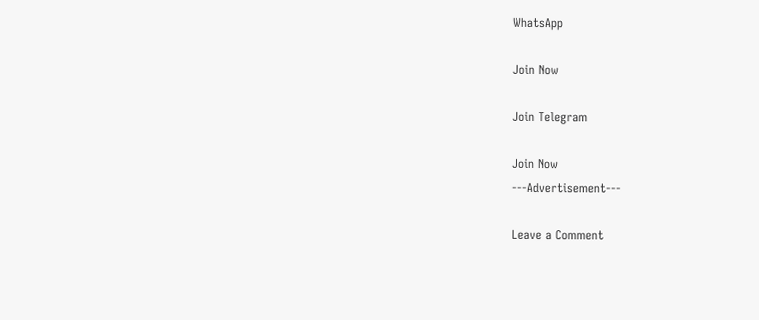WhatsApp

Join Now

Join Telegram

Join Now
---Advertisement---

Leave a Comment